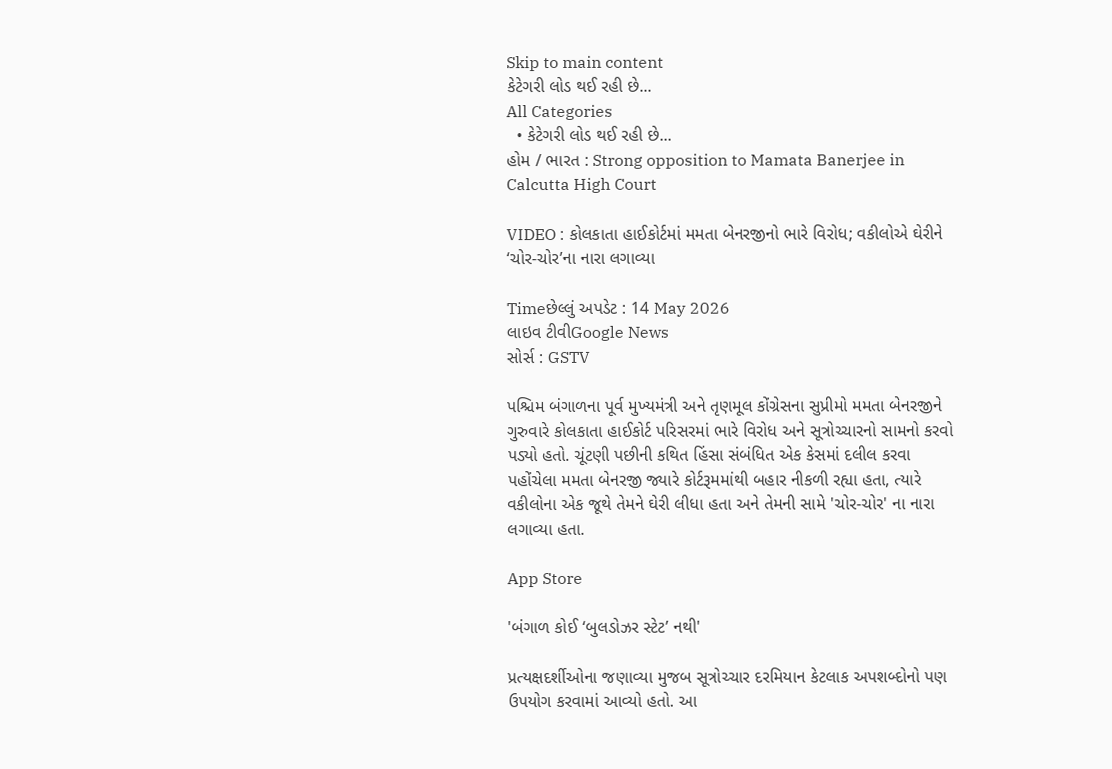Skip to main content
કેટેગરી લોડ થઈ રહી છે...
All Categories
  • કેટેગરી લોડ થઈ રહી છે...
હોમ / ભારત : Strong opposition to Mamata Banerjee in Calcutta High Court

VIDEO : કોલકાતા હાઈકોર્ટમાં મમતા બેનરજીનો ભારે વિરોધ; વકીલોએ ઘેરીને ‘ચોર-ચોર’ના નારા લગાવ્યા

Timeછેલ્લું અપડેટ : 14 May 2026
લાઇવ ટીવીGoogle News
સોર્સ : GSTV

પશ્ચિમ બંગાળના પૂર્વ મુખ્યમંત્રી અને તૃણમૂલ કોંગ્રેસના સુપ્રીમો મમતા બેનરજીને ગુરુવારે કોલકાતા હાઈકોર્ટ પરિસરમાં ભારે વિરોધ અને સૂત્રોચ્ચારનો સામનો કરવો પડ્યો હતો. ચૂંટણી પછીની કથિત હિંસા સંબંધિત એક કેસમાં દલીલ કરવા પહોંચેલા મમતા બેનરજી જ્યારે કોર્ટરૂમમાંથી બહાર નીકળી રહ્યા હતા, ત્યારે વકીલોના એક જૂથે તેમને ઘેરી લીધા હતા અને તેમની સામે 'ચોર-ચોર' ના નારા લગાવ્યા હતા.

App Store

'બંગાળ કોઈ ‘બુલડોઝર સ્ટેટ’ નથી'

પ્રત્યક્ષદર્શીઓના જણાવ્યા મુજબ સૂત્રોચ્ચાર દરમિયાન કેટલાક અપશબ્દોનો પણ ઉપયોગ કરવામાં આવ્યો હતો. આ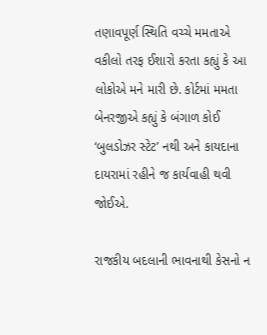તણાવપૂર્ણ સ્થિતિ વચ્ચે મમતાએ વકીલો તરફ ઈશારો કરતા કહ્યું કે આ લોકોએ મને મારી છે. કોર્ટમાં મમતા બેનરજીએ કહ્યું કે બંગાળ કોઈ ‘બુલડોઝર સ્ટેટ’ નથી અને કાયદાના દાયરામાં રહીને જ કાર્યવાહી થવી જોઈએ.

રાજકીય બદલાની ભાવનાથી કેસનો ન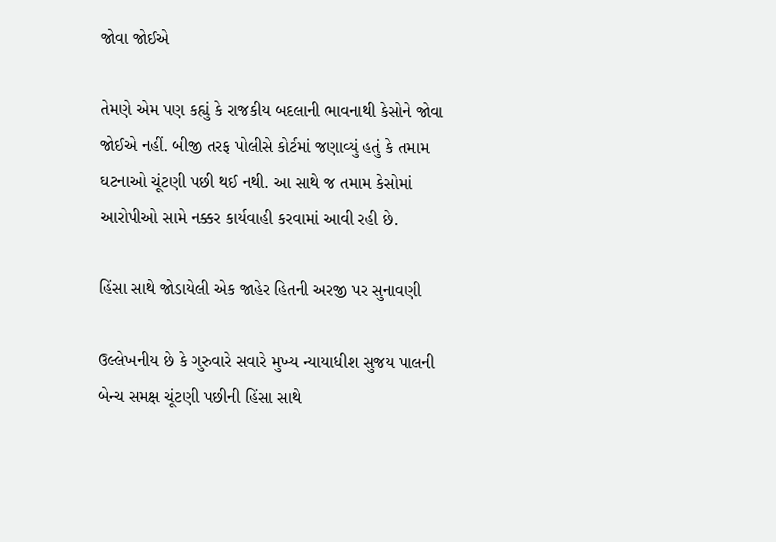જોવા જોઈએ

તેમણે એમ પણ કહ્યું કે રાજકીય બદલાની ભાવનાથી કેસોને જોવા જોઈએ નહીં. બીજી તરફ પોલીસે કોર્ટમાં જણાવ્યું હતું કે તમામ ઘટનાઓ ચૂંટણી પછી થઈ નથી. આ સાથે જ તમામ કેસોમાં આરોપીઓ સામે નક્કર કાર્યવાહી કરવામાં આવી રહી છે.

હિંસા સાથે જોડાયેલી એક જાહેર હિતની અરજી પર સુનાવણી

ઉલ્લેખનીય છે કે ગુરુવારે સવારે મુખ્ય ન્યાયાધીશ સુજય પાલની બેન્ચ સમક્ષ ચૂંટણી પછીની હિંસા સાથે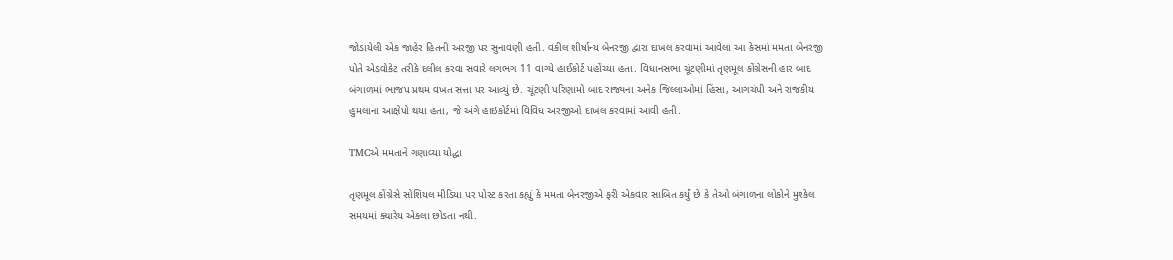જોડાયેલી એક જાહેર હિતની અરજી પર સુનાવણી હતી. વકીલ શીર્ષાન્ય બેનરજી દ્વારા દાખલ કરવામાં આવેલા આ કેસમાં મમતા બેનરજી પોતે એડવોકેટ તરીકે દલીલ કરવા સવારે લગભગ 11 વાગ્યે હાઈકોર્ટ પહોંચ્યા હતા. વિધાનસભા ચૂંટણીમાં તૃણમૂલ કોંગ્રેસની હાર બાદ બંગાળમાં ભાજપ પ્રથમ વખત સત્તા પર આવ્યું છે. ચૂંટણી પરિણામો બાદ રાજ્યના અનેક જિલ્લાઓમાં હિંસા, આગચંપી અને રાજકીય હુમલાના આક્ષેપો થયા હતા, જે અંગે હાઇકોર્ટમાં વિવિધ અરજીઓ દાખલ કરવામાં આવી હતી.

TMCએ મમતાને ગણાવ્યા યોદ્ધા

તૃણમૂલ કોંગ્રેસે સોશિયલ મીડિયા પર પોસ્ટ કરતા કહ્યું કે મમતા બેનરજીએ ફરી એકવાર સાબિત કર્યું છે કે તેઓ બંગાળના લોકોને મુશ્કેલ સમયમાં ક્યારેય એકલા છોડતા નથી.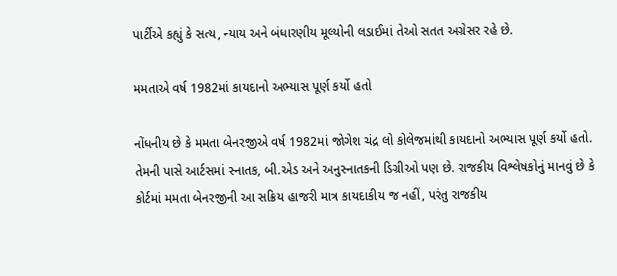પાર્ટીએ કહ્યું કે સત્ય, ન્યાય અને બંધારણીય મૂલ્યોની લડાઈમાં તેઓ સતત અગ્રેસર રહે છે.

મમતાએ વર્ષ 1982માં કાયદાનો અભ્યાસ પૂર્ણ કર્યો હતો

નોંધનીય છે કે મમતા બેનરજીએ વર્ષ 1982માં જોગેશ ચંદ્ર લો કોલેજમાંથી કાયદાનો અભ્યાસ પૂર્ણ કર્યો હતો. તેમની પાસે આર્ટસમાં સ્નાતક, બી.એડ અને અનુસ્નાતકની ડિગ્રીઓ પણ છે. રાજકીય વિશ્લેષકોનું માનવું છે કે કોર્ટમાં મમતા બેનરજીની આ સક્રિય હાજરી માત્ર કાયદાકીય જ નહીં, પરંતુ રાજકીય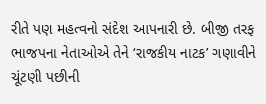રીતે પણ મહત્વનો સંદેશ આપનારી છે. બીજી તરફ ભાજપના નેતાઓએ તેને ‘રાજકીય નાટક’ ગણાવીને ચૂંટણી પછીની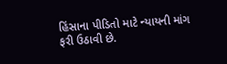હિંસાના પીડિતો માટે ન્યાયની માંગ ફરી ઉઠાવી છે.